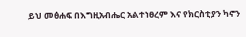ይህ መፅሐፍ በእግዚአብሔር አልተነፀረም እና የክርስቲያን ካኖን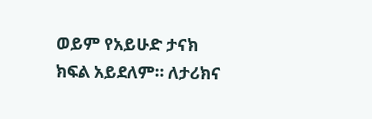ወይም የአይሁድ ታናክ ክፍል አይደለም። ለታሪክና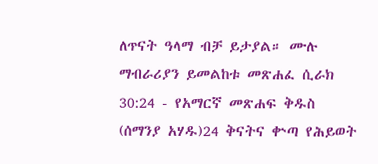ለጥናት ዓላማ ብቻ ይታያል። ሙሉ ማብራሪያን ይመልከቱ መጽሐፈ ሲራክ 30:24 - የአማርኛ መጽሐፍ ቅዱስ (ሰማንያ አሃዱ)24 ቅናትና ቍጣ የሕይወት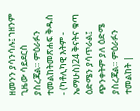ዘመንን ያሳንሳሉ፤ ኀዘንም ጊዜው ሳይደርስ ያስረጃል። ምዕራፉን ተመልከትመጽሐፍ ቅዱስ - (ካቶሊካዊ እትም - ኤማሁስ)24 ቅናትና ቁጣ ዕድሜን ያሳጥራል፤ ጭንቀትም ያለ ዕድሜ ያስረጃል። ምዕራፉን ተመልከት |